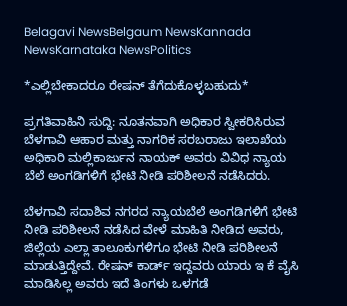Belagavi NewsBelgaum NewsKannada NewsKarnataka NewsPolitics

*ಎಲ್ಲಿಬೇಕಾದರೂ ರೇಷನ್ ತೆಗೆದುಕೊಳ್ಳಬಹುದು*

ಪ್ರಗತಿವಾಹಿನಿ ಸುದ್ದಿ: ನೂತನವಾಗಿ ಅಧಿಕಾರ ಸ್ವೀಕರಿಸಿರುವ ಬೆಳಗಾವಿ ಆಹಾರ ಮತ್ತು ನಾಗರಿಕ ಸರಬರಾಜು ಇಲಾಖೆಯ ಅಧಿಕಾರಿ ಮಲ್ಲಿಕಾರ್ಜುನ ನಾಯಕ್ ಅವರು ವಿವಿಧ ನ್ಯಾಯ ಬೆಲೆ ಅಂಗಡಿಗಳಿಗೆ ಭೇಟಿ ನೀಡಿ ಪರಿಶೀಲನೆ ನಡೆಸಿದರು.

ಬೆಳಗಾವಿ ಸದಾಶಿವ ನಗರದ ನ್ಯಾಯಬೆಲೆ ಅಂಗಡಿಗಳಿಗೆ ಭೇಟಿ ನೀಡಿ ಪರಿಶೀಲನೆ ನಡೆಸಿದ ವೇಳೆ ಮಾಹಿತಿ ನೀಡಿದ ಅವರು, ಜಿಲ್ಲೆಯ ಎಲ್ಲಾ ತಾಲೂಕುಗಳಿಗೂ ಭೇಟಿ ನೀಡಿ ಪರಿಶೀಲನೆ ಮಾಡುತ್ತಿದ್ದೇವೆ. ರೇಷನ್ ಕಾರ್ಡ್ ಇದ್ದವರು ಯಾರು ಇ ಕೆ ವೈಸಿ ಮಾಡಿಸಿಲ್ಲ ಅವರು ಇದೆ ತಿಂಗಳು ಒಳಗಡೆ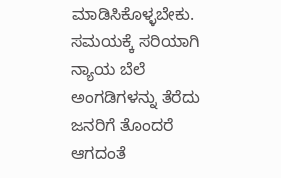ಮಾಡಿಸಿಕೊಳ್ಳಬೇಕು. ಸಮಯಕ್ಕೆ ಸರಿಯಾಗಿ ನ್ಯಾಯ ಬೆಲೆ ಅಂಗಡಿಗಳನ್ನು ತೆರೆದು ಜನರಿಗೆ ತೊಂದರೆ ಆಗದಂತೆ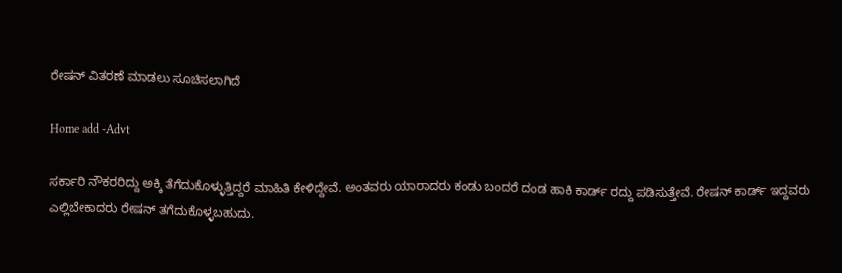ರೇಷನ್ ವಿತರಣೆ ಮಾಡಲು ಸೂಚಿಸಲಾಗಿದೆ

Home add -Advt

ಸರ್ಕಾರಿ ನೌಕರರಿದ್ದು ಅಕ್ಕಿ ತೆಗೆದುಕೊಳ್ಳುತ್ತಿದ್ದರೆ ಮಾಹಿತಿ ಕೇಳಿದ್ದೇವೆ. ಅಂತವರು ಯಾರಾದರು ಕಂಡು ಬಂದರೆ ದಂಡ ಹಾಕಿ ಕಾರ್ಡ್ ರದ್ದು ಪಡಿಸುತ್ತೇವೆ. ರೇಷನ್ ಕಾರ್ಡ್ ಇದ್ದವರು ಎಲ್ಲಿಬೇಕಾದರು ರೇಷನ್ ತಗೆದುಕೊಳ್ಳಬಹುದು.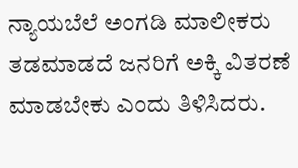ನ್ಯಾಯಬೆಲೆ ಅಂಗಡಿ ಮಾಲೀಕರು ತಡಮಾಡದೆ ಜನರಿಗೆ ಅಕ್ಕಿ ವಿತರಣೆ ಮಾಡಬೇಕು ಎಂದು ತಿಳಿಸಿದರು.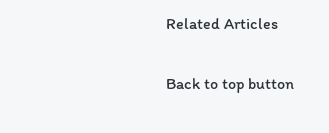Related Articles

Back to top button